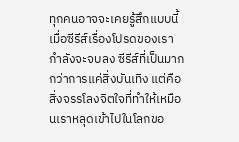ทุกคนอาจจะเคยรู้สึกแบบนี้ เมื่อซีรีส์เรื่องโปรดของเรากำลังจะจบลง ซีรีส์ที่เป็นมากกว่าการแค่สิ่งบันเทิง แต่คือสิ่งจรรโลงจิตใจที่ทำให้เหมือนเราหลุดเข้าไปในโลกขอ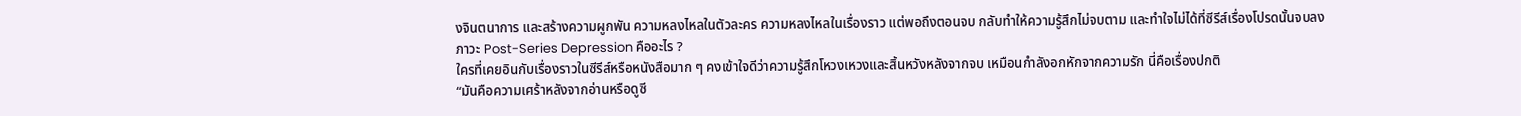งจินตนาการ และสร้างความผูกพัน ความหลงไหลในตัวละคร ความหลงไหลในเรื่องราว แต่พอถึงตอนจบ กลับทำให้ความรู้สึกไม่จบตาม และทำใจไม่ได้ที่ซีรีส์เรื่องโปรดนั้นจบลง
ภาวะ Post-Series Depression คืออะไร ?
ใครที่เคยอินกับเรื่องราวในซีรีส์หรือหนังสือมาก ๆ คงเข้าใจดีว่าความรู้สึกโหวงเหวงและสิ้นหวังหลังจากจบ เหมือนกำลังอกหักจากความรัก นี่คือเรื่องปกติ
“มันคือความเศร้าหลังจากอ่านหรือดูซี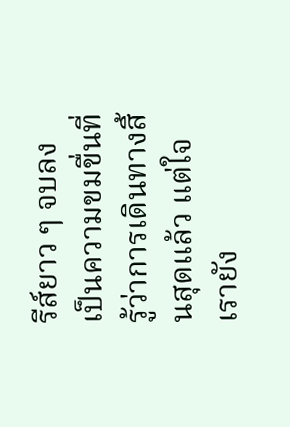รีส์ยาว ๆ จบลง เป็นความขมขื่นที่รู้ว่าการเดินทางสิ้นสุดแล้ว แต่ใจเรายัง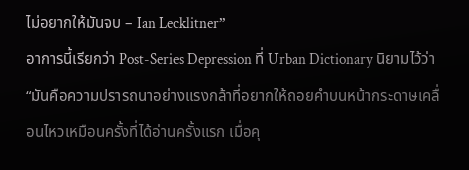ไม่อยากให้มันจบ – Ian Lecklitner”
อาการนี้เรียกว่า Post-Series Depression ที่ Urban Dictionary นิยามไว้ว่า
“มันคือความปรารถนาอย่างแรงกล้าที่อยากให้ถอยคำบนหน้ากระดาษเคลื่อนไหวเหมือนครั้งที่ได้อ่านครั้งแรก เมื่อคุ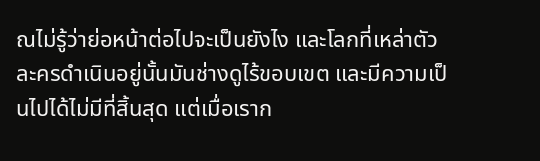ณไม่รู้ว่าย่อหน้าต่อไปจะเป็นยังไง และโลกที่เหล่าตัวละครดำเนินอยู่นั้นมันช่างดูไร้ขอบเขต และมีความเป็นไปได้ไม่มีที่สิ้นสุด แต่เมื่อเราก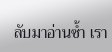ลับมาอ่านซ้ำ เรา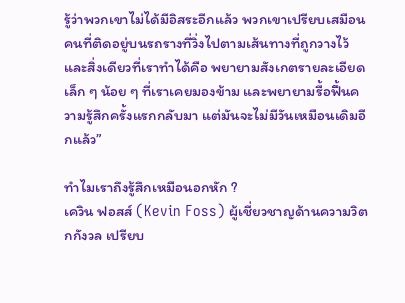รู้ว่าพวกเขาไม่ได้มีอิสระอีกแล้ว พวกเขาเปรียบเสมือนคนที่ติดอยู่บนรถรางที่วิ่งไปตามเส้นทางที่ถูกวางไว้ และสิ่งเดียวที่เราทำได้คือ พยายามสังเกตรายละเอียดเล็ก ๆ น้อย ๆ ที่เราเคยมองข้าม และพยายามรื้อฟื้นความรู้สึกครั้งแรกกลับมา แต่มันจะไม่มีวันเหมือนเดิมอีกแล้ว”

ทำไมเราถึงรู้สึกเหมือนอกหัก ?
เควิน ฟอสส์ (Kevin Foss) ผู้เชี่ยวชาญด้านความวิตกกังวล เปรียบ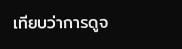เทียบว่าการดูจ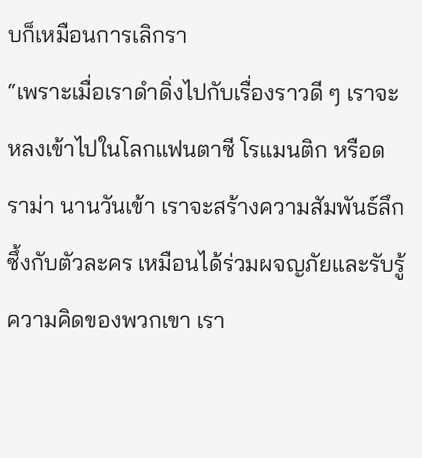บก็เหมือนการเลิกรา
“เพราะเมื่อเราดำดิ่งไปกับเรื่องราวดี ๆ เราจะหลงเข้าไปในโลกแฟนตาซี โรแมนติก หรือดราม่า นานวันเข้า เราจะสร้างความสัมพันธ์ลึกซึ้งกับตัวละคร เหมือนได้ร่วมผจญภัยและรับรู้ความคิดของพวกเขา เรา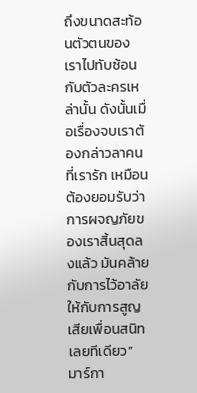ถึงขนาดสะท้อนตัวตนของเราไปทับซ้อนกับตัวละครเหล่านั้น ดังนั้นเมื่อเรื่องจบเราต้องกล่าวลาคนที่เรารัก เหมือนต้องยอมรับว่าการผจญภัยของเราสิ้นสุดลงแล้ว มันคล้ายกับการไว้อาลัยให้กับการสูญเสียเพื่อนสนิทเลยทีเดียว”
มาร์กา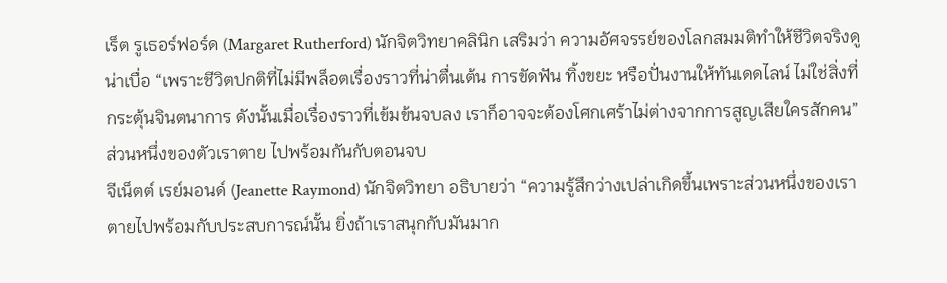เร็ต รูเธอร์ฟอร์ด (Margaret Rutherford) นักจิตวิทยาคลินิก เสริมว่า ความอัศจรรย์ของโลกสมมติทำให้ชีวิตจริงดูน่าเบื่อ “เพราะชีวิตปกติที่ไม่มีพล็อตเรื่องราวที่น่าตื่นเต้น การขัดฟัน ทิ้งขยะ หรือปั่นงานให้ทันเดดไลน์ ไม่ใช่สิ่งที่กระตุ้นจินตนาการ ดังนั้นเมื่อเรื่องราวที่เข้มข้นจบลง เราก็อาจจะต้องโศกเศร้าไม่ต่างจากการสูญเสียใครสักคน”
ส่วนหนึ่งของตัวเราตาย ไปพร้อมกันกับตอนจบ
จีเน็ตต์ เรย์มอนด์ (Jeanette Raymond) นักจิตวิทยา อธิบายว่า “ความรู้สึกว่างเปล่าเกิดขึ้นเพราะส่วนหนึ่งของเราตายไปพร้อมกับประสบการณ์นั้น ยิ่งถ้าเราสนุกกับมันมาก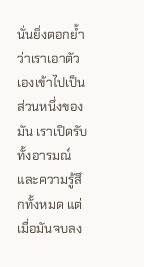นั่นยิ่งตอกย้ำว่าเราเอาตัวเองเข้าไปเป็นส่วนหนึ่งของมัน เราเปิดรับทั้งอารมณ์และความรู้สึกทั้งหมด แต่เมื่อมันจบลง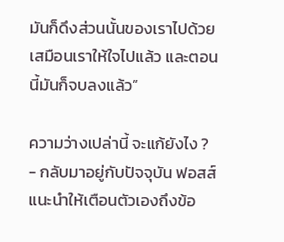มันก็ดึงส่วนนั้นของเราไปด้วย เสมือนเราให้ใจไปแล้ว และตอนนี้มันก็จบลงแล้ว”

ความว่างเปล่านี้ จะแก้ยังไง ?
- กลับมาอยู่กับปัจจุบัน ฟอสส์แนะนำให้เตือนตัวเองถึงข้อ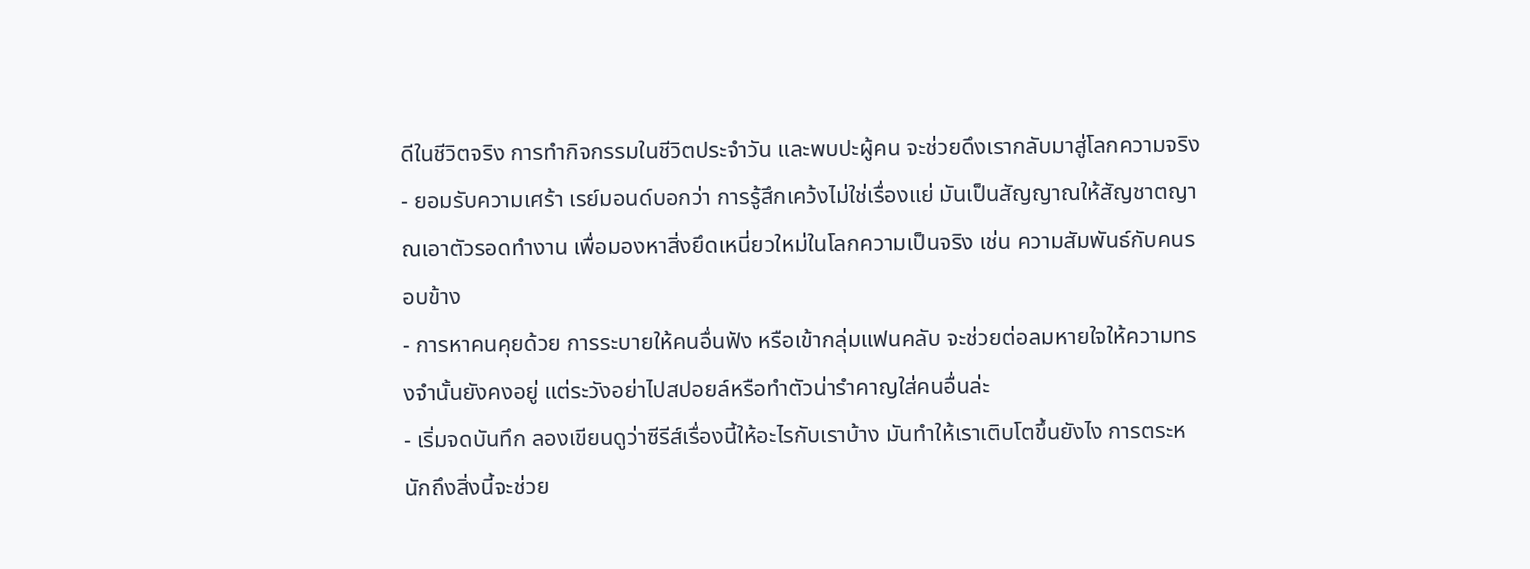ดีในชีวิตจริง การทำกิจกรรมในชีวิตประจำวัน และพบปะผู้คน จะช่วยดึงเรากลับมาสู่โลกความจริง
- ยอมรับความเศร้า เรย์มอนด์บอกว่า การรู้สึกเคว้งไม่ใช่เรื่องแย่ มันเป็นสัญญาณให้สัญชาตญาณเอาตัวรอดทำงาน เพื่อมองหาสิ่งยึดเหนี่ยวใหม่ในโลกความเป็นจริง เช่น ความสัมพันธ์กับคนรอบข้าง
- การหาคนคุยด้วย การระบายให้คนอื่นฟัง หรือเข้ากลุ่มแฟนคลับ จะช่วยต่อลมหายใจให้ความทรงจำนั้นยังคงอยู่ แต่ระวังอย่าไปสปอยล์หรือทำตัวน่ารำคาญใส่คนอื่นล่ะ
- เริ่มจดบันทึก ลองเขียนดูว่าซีรีส์เรื่องนี้ให้อะไรกับเราบ้าง มันทำให้เราเติบโตขึ้นยังไง การตระหนักถึงสิ่งนี้จะช่วย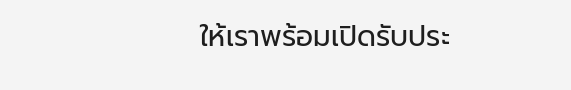ให้เราพร้อมเปิดรับประ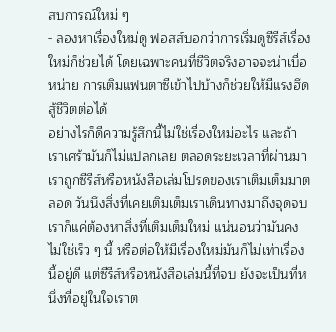สบการณ์ใหม่ ๆ
- ลองหาเรื่องใหม่ดู ฟอสส์บอกว่าการเริ่มดูซีรีส์เรื่องใหม่ก็ช่วยได้ โดยเฉพาะคนที่ชีวิตจริงอาจจะน่าเบื่อหน่าย การเติมแฟนตาซีเข้าไปบ้างก็ช่วยให้มีแรงฮึดสู้ชีวิตต่อได้
อย่างไรก็ดีความรู้สึกนี้ไม่ใช่เรื่องใหม่อะไร และถ้าเราเศร้ามันก็ไม่แปลกเลย ตลอดระยะเวลาที่ผ่านมาเราถูกซีรีส์หรือหนังสือเล่มโปรดของเราเติมเต็มมาตลอด วันนึงสิ่งที่เคยเติมเต็มเราเดินทางมาถึงจุดจบ เราก็แค่ต้องหาสิ่งที่เติมเต็มใหม่ แน่นอนว่ามันคงไม่ใช่เร็ว ๆ นี้ หรือต่อให้มีเรื่องใหม่มันก็ไม่เท่าเรื่องนี้อยู่ดี แต่ซีรีส์หรือหนังสือเล่มนี้ที่จบ ยังจะเป็นที่หนึ่งที่อยู่ในใจเราต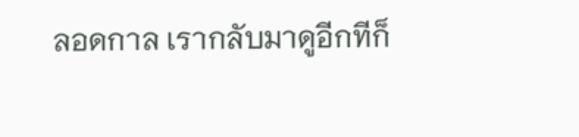ลอดกาล เรากลับมาดูอีกทีก็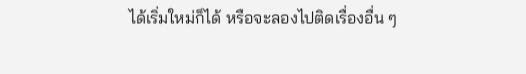ได้เริ่มใหม่ก็ได้ หรือจะลองไปติดเรื่องอื่น ๆ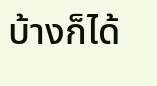บ้างก็ได้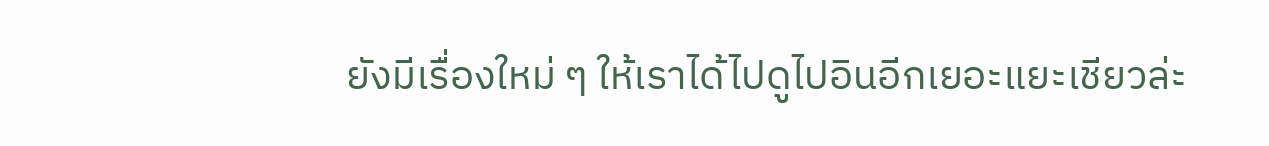ยังมีเรื่องใหม่ ๆ ให้เราได้ไปดูไปอินอีกเยอะแยะเชียวล่ะ